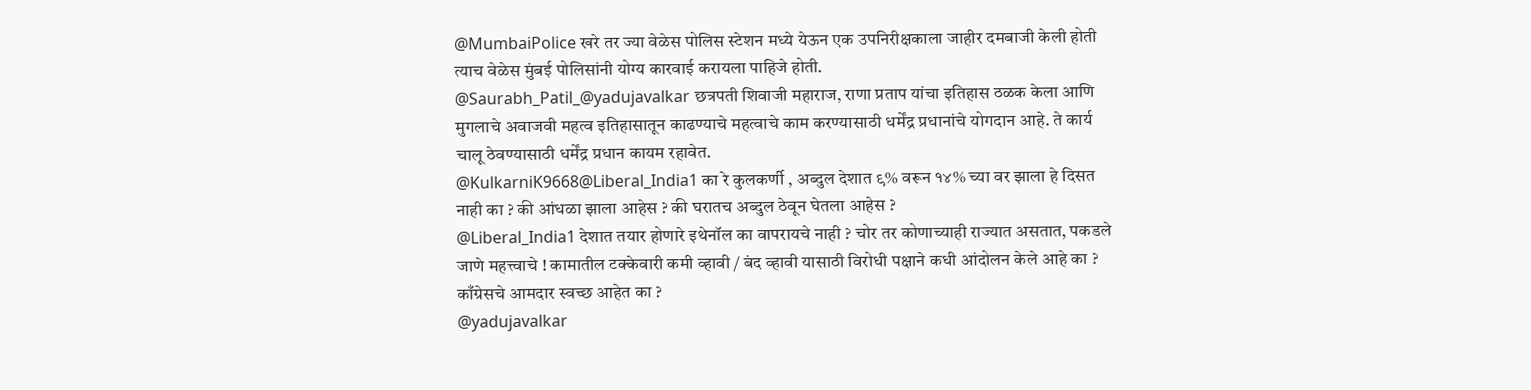@MumbaiPolice खरे तर ज्या वेळेस पोलिस स्टेशन मध्ये येऊन एक उपनिरीक्षकाला जाहीर दमबाजी केली होती त्याच वेळेस मुंबई पोलिसांनी योग्य कारवाई करायला पाहिजे होती.
@Saurabh_Patil_@yadujavalkar छत्रपती शिवाजी महाराज, राणा प्रताप यांचा इतिहास ठळक केला आणि मुगलाचे अवाजवी महत्व इतिहासातून काढण्याचे महत्वाचे काम करण्यासाठी धर्मेंद्र प्रधानांचे योगदान आहे. ते कार्य चालू ठेवण्यासाठी धर्मेंद्र प्रधान कायम रहावेत.
@KulkarniK9668@Liberal_India1 का रे कुलकर्णी , अब्दुल देशात ९% वरून १४% च्या वर झाला हे दिसत नाही का ? की आंधळा झाला आहेस ? की घरातच अब्दुल ठेवून घेतला आहेस ?
@Liberal_India1 देशात तयार होणारे इथेनॉल का वापरायचे नाही ? चोर तर कोणाच्याही राज्यात असतात, पकडले जाणे महत्त्वाचे ! कामातील टक्केवारी कमी व्हावी / बंद व्हावी यासाठी विरोधी पक्षाने कधी आंदोलन केले आहे का ? काँग्रेसचे आमदार स्वच्छ आहेत का ?
@yadujavalkar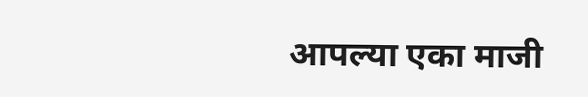आपल्या एका माजी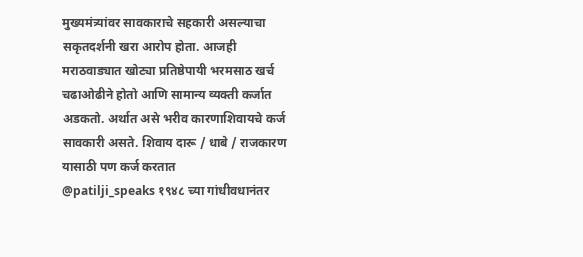मुख्यमंत्र्यांवर सावकाराचे सहकारी असल्याचा सकृतदर्शनी खरा आरोप होता. आजही मराठवाड्यात खोट्या प्रतिष्ठेपायी भरमसाठ खर्च चढाओढीने होतो आणि सामान्य व्यक्ती कर्जात अडकतो. अर्थात असे भरीव कारणाशिवायचे कर्ज सावकारी असते. शिवाय दारू / धाबे / राजकारण यासाठी पण कर्ज करतात
@patilji_speaks १९४८ च्या गांधीवधानंतर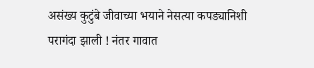असंख्य कुटुंबे जीवाच्या भयाने नेसत्या कपड्यानिशी परागंदा झाली ! नंतर गावात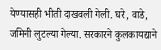येण्यासही भीती दाखवली गेली. घरे, वाडे, जमिनी लुटल्या गेल्या. सरकारने कुलकायद्याने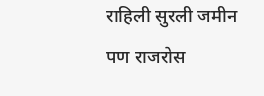राहिली सुरली जमीन पण राजरोस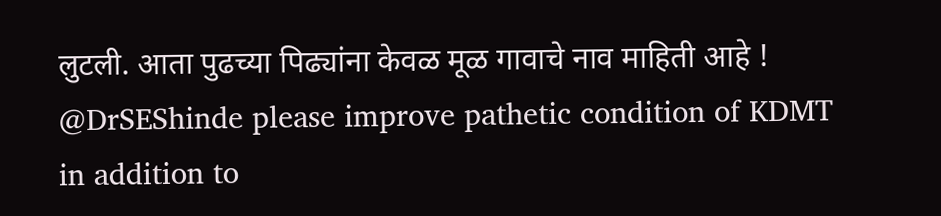लुटली. आता पुढच्या पिढ्यांना केवळ मूळ गावाचे नाव माहिती आहे !
@DrSEShinde please improve pathetic condition of KDMT in addition to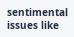sentimental issues like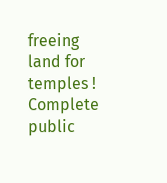freeing land for temples ! Complete public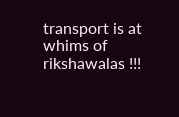transport is at whims of rikshawalas !!!